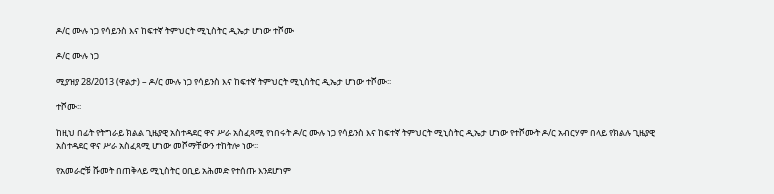ዶ/ር ሙሉ ነጋ የሳይንስ እና ከፍተኛ ትምህርት ሚኒስትር ዲኤታ ሆነው ተሾሙ

ዶ/ር ሙሉ ነጋ

ሚያዝያ 28/2013 (ዋልታ) – ዶ/ር ሙሉ ነጋ የሳይንስ እና ከፍተኛ ትምህርት ሚኒስትር ዲኤታ ሆነው ተሾሙ፡፡

ተሾሙ፡፡

ከዚህ በፊት የትግራይ ክልል ጊዜያዊ አስተዳደር ዋና ሥራ አስፈጻሚ የነበሩት ዶ/ር ሙሉ ነጋ የሳይንስ እና ከፍተኛ ትምህርት ሚኒስትር ዲኤታ ሆነው የተሾሙት ዶ/ር አብርሃም በላይ የክልሉ ጊዜያዊ አስተዳደር ዋና ሥራ አስፈጻሚ ሆነው መሾማቸውን ተከትሎ ነው፡፡

የአመራሮቹ ሹመት በጠቅላይ ሚኒስትር ዐቢይ አሕመድ የተሰጡ እንደሆነም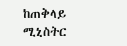ከጠቅላይ ሚኒስትር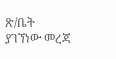ጽ/ቤት ያገኘነው መረጃ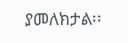ያመለክታል፡፡